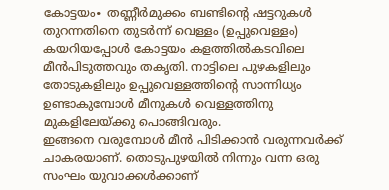കോട്ടയം∙ തണ്ണീർമുക്കം ബണ്ടിന്റെ ഷട്ടറുകൾ തുറന്നതിനെ തുടർന്ന് വെള്ളം (ഉപ്പുവെള്ളം) കയറിയപ്പോൾ കോട്ടയം കളത്തിൽകടവിലെ മീൻപിടുത്തവും തകൃതി. നാട്ടിലെ പുഴകളിലും തോടുകളിലും ഉപ്പുവെള്ളത്തിന്റെ സാന്നിധ്യം ഉണ്ടാകുമ്പോൾ മീനുകൾ വെള്ളത്തിനു മുകളിലേയ്ക്കു പൊങ്ങിവരും.
ഇങ്ങനെ വരുമ്പോൾ മീൻ പിടിക്കാൻ വരുന്നവർക്ക് ചാകരയാണ്. തൊടുപുഴയിൽ നിന്നും വന്ന ഒരു സംഘം യുവാക്കൾക്കാണ്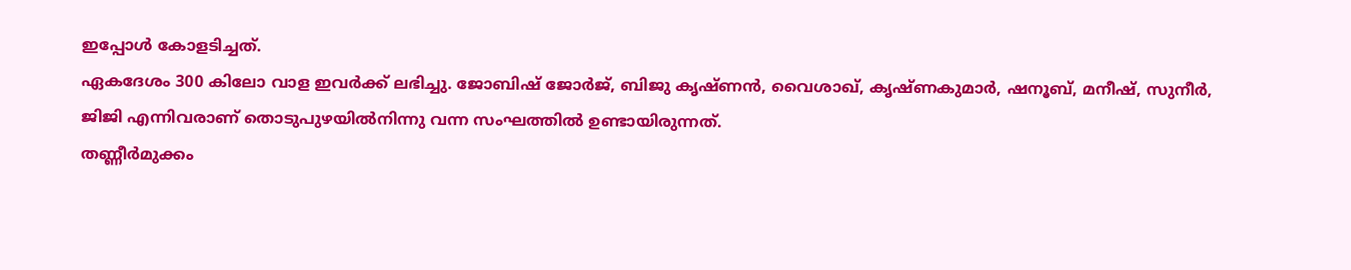ഇപ്പോൾ കോളടിച്ചത്.
ഏകദേശം 300 കിലോ വാള ഇവർക്ക് ലഭിച്ചു. ജോബിഷ് ജോർജ്, ബിജു കൃഷ്ണൻ, വൈശാഖ്, കൃഷ്ണകുമാർ, ഷനൂബ്, മനീഷ്, സുനീർ, ജിജി എന്നിവരാണ് തൊടുപുഴയിൽനിന്നു വന്ന സംഘത്തിൽ ഉണ്ടായിരുന്നത്.
തണ്ണീർമുക്കം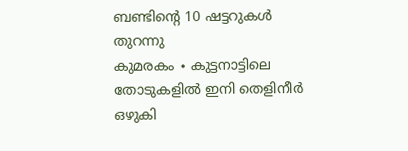ബണ്ടിന്റെ 10 ഷട്ടറുകൾ തുറന്നു
കുമരകം ∙ കുട്ടനാട്ടിലെ തോടുകളിൽ ഇനി തെളിനീർ ഒഴുകി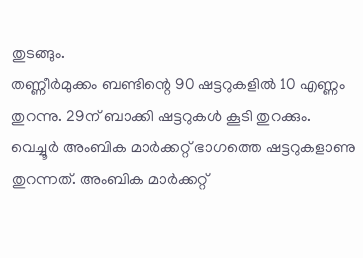തുടങ്ങും.
തണ്ണീർമുക്കം ബണ്ടിന്റെ 90 ഷട്ടറുകളിൽ 10 എണ്ണം തുറന്നു. 29ന് ബാക്കി ഷട്ടറുകൾ കൂടി തുറക്കും.
വെച്ചൂർ അംബിക മാർക്കറ്റ് ഭാഗത്തെ ഷട്ടറുകളാണു തുറന്നത്. അംബിക മാർക്കറ്റ്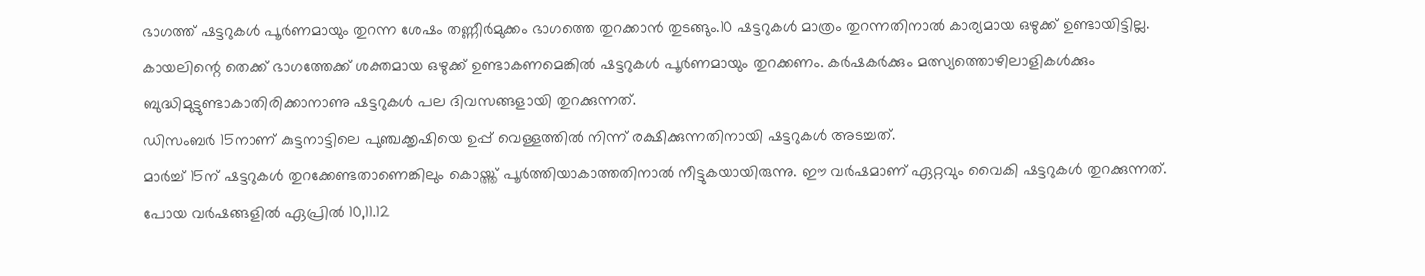ഭാഗത്ത് ഷട്ടറുകൾ പൂർണമായും തുറന്ന ശേഷം തണ്ണീർമുക്കം ഭാഗത്തെ തുറക്കാൻ തുടങ്ങും.10 ഷട്ടറുകൾ മാത്രം തുറന്നതിനാൽ കാര്യമായ ഒഴുക്ക് ഉണ്ടായിട്ടില്ല.
കായലിന്റെ തെക്ക് ഭാഗത്തേക്ക് ശക്തമായ ഒഴുക്ക് ഉണ്ടാകണമെങ്കിൽ ഷട്ടറുകൾ പൂർണമായും തുറക്കണം. കർഷകർക്കും മത്സ്യത്തൊഴിലാളികൾക്കും ബുദ്ധിമുട്ടുണ്ടാകാതിരിക്കാനാണു ഷട്ടറുകൾ പല ദിവസങ്ങളായി തുറക്കുന്നത്.
ഡിസംബർ 15നാണ് കുട്ടനാട്ടിലെ പുഞ്ചക്കൃഷിയെ ഉപ്പ് വെള്ളത്തിൽ നിന്ന് രക്ഷിക്കുന്നതിനായി ഷട്ടറുകൾ അടച്ചത്.
മാർച്ച് 15ന് ഷട്ടറുകൾ തുറക്കേണ്ടതാണെങ്കിലും കൊയ്ത്ത് പൂർത്തിയാകാത്തതിനാൽ നീട്ടുകയായിരുന്നു. ഈ വർഷമാണ് ഏറ്റവും വൈകി ഷട്ടറുകൾ തുറക്കുന്നത്.
പോയ വർഷങ്ങളിൽ ഏപ്രിൽ 10,11.12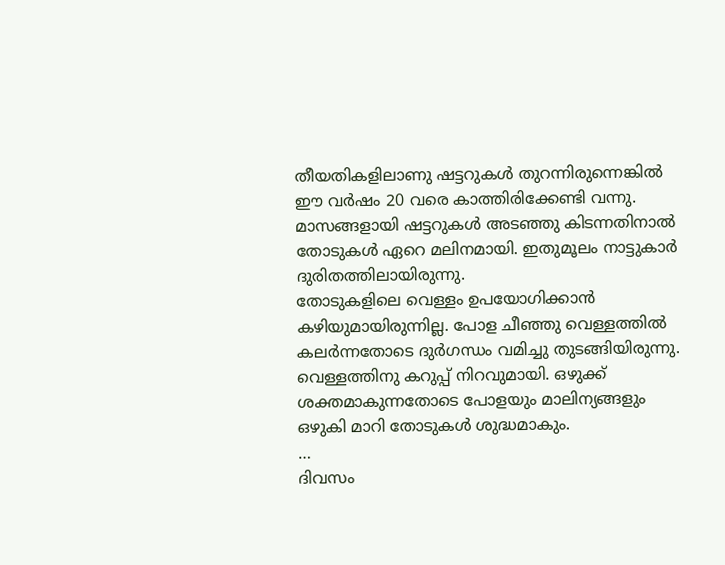തീയതികളിലാണു ഷട്ടറുകൾ തുറന്നിരുന്നെങ്കിൽ ഈ വർഷം 20 വരെ കാത്തിരിക്കേണ്ടി വന്നു.
മാസങ്ങളായി ഷട്ടറുകൾ അടഞ്ഞു കിടന്നതിനാൽ തോടുകൾ ഏറെ മലിനമായി. ഇതുമൂലം നാട്ടുകാർ ദുരിതത്തിലായിരുന്നു.
തോടുകളിലെ വെള്ളം ഉപയോഗിക്കാൻ കഴിയുമായിരുന്നില്ല. പോള ചീഞ്ഞു വെള്ളത്തിൽ കലർന്നതോടെ ദുർഗന്ധം വമിച്ചു തുടങ്ങിയിരുന്നു.
വെള്ളത്തിനു കറുപ്പ് നിറവുമായി. ഒഴുക്ക് ശക്തമാകുന്നതോടെ പോളയും മാലിന്യങ്ങളും ഒഴുകി മാറി തോടുകൾ ശുദ്ധമാകും.
…
ദിവസം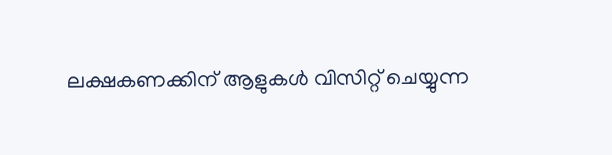ലക്ഷകണക്കിന് ആളുകൾ വിസിറ്റ് ചെയ്യുന്ന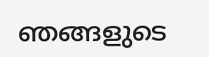ഞങ്ങളുടെ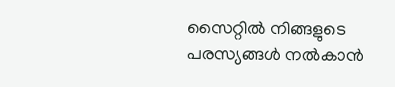സൈറ്റിൽ നിങ്ങളുടെ പരസ്യങ്ങൾ നൽകാൻ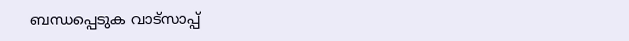ബന്ധപ്പെടുക വാട്സാപ്പ്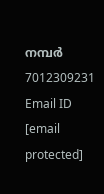നമ്പർ 7012309231 Email ID [email protected]